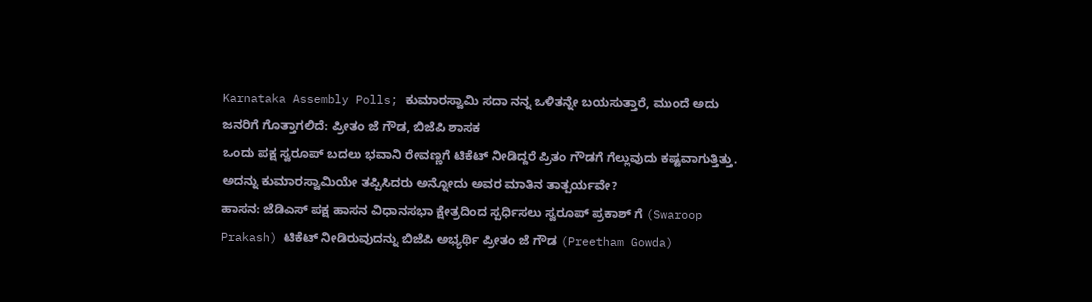Karnataka Assembly Polls; ಕುಮಾರಸ್ವಾಮಿ ಸದಾ ನನ್ನ ಒಳಿತನ್ನೇ ಬಯಸುತ್ತಾರೆ, ಮುಂದೆ ಅದು ಜನರಿಗೆ ಗೊತ್ತಾಗಲಿದೆ: ಪ್ರೀತಂ ಜೆ ಗೌಡ, ಬಿಜೆಪಿ ಶಾಸಕ
ಒಂದು ಪಕ್ಷ ಸ್ವರೂಪ್ ಬದಲು ಭವಾನಿ ರೇವಣ್ಣಗೆ ಟಿಕೆಟ್ ನೀಡಿದ್ದರೆ ಪ್ರಿತಂ ಗೌಡಗೆ ಗೆಲ್ಲುವುದು ಕಷ್ಟವಾಗುತ್ತಿತ್ತು. ಅದನ್ನು ಕುಮಾರಸ್ವಾಮಿಯೇ ತಪ್ಪಿಸಿದರು ಅನ್ನೋದು ಅವರ ಮಾತಿನ ತಾತ್ಪರ್ಯವೇ?
ಹಾಸನ: ಜೆಡಿಎಸ್ ಪಕ್ಷ ಹಾಸನ ವಿಧಾನಸಭಾ ಕ್ಷೇತ್ರದಿಂದ ಸ್ಪರ್ಧಿಸಲು ಸ್ವರೂಪ್ ಪ್ರಕಾಶ್ ಗೆ (Swaroop Prakash) ಟಿಕೆಟ್ ನೀಡಿರುವುದನ್ನು ಬಿಜೆಪಿ ಅಭ್ಯರ್ಥಿ ಪ್ರೀತಂ ಜೆ ಗೌಡ (Preetham Gowda)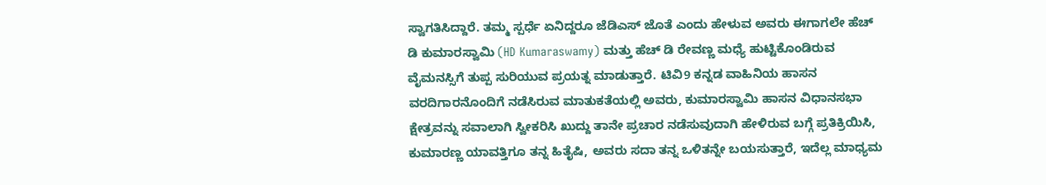ಸ್ವಾಗತಿಸಿದ್ದಾರೆ. ತಮ್ಮ ಸ್ಪರ್ಧೆ ಏನಿದ್ದರೂ ಜೆಡಿಎಸ್ ಜೊತೆ ಎಂದು ಹೇಳುವ ಅವರು ಈಗಾಗಲೇ ಹೆಚ್ ಡಿ ಕುಮಾರಸ್ವಾಮಿ (HD Kumaraswamy) ಮತ್ತು ಹೆಚ್ ಡಿ ರೇವಣ್ಣ ಮಧ್ಯೆ ಹುಟ್ಟಿಕೊಂಡಿರುವ ವೈಮನಸ್ಸಿಗೆ ತುಪ್ಪ ಸುರಿಯುವ ಪ್ರಯತ್ನ ಮಾಡುತ್ತಾರೆ. ಟಿವಿ9 ಕನ್ನಡ ವಾಹಿನಿಯ ಹಾಸನ ವರದಿಗಾರನೊಂದಿಗೆ ನಡೆಸಿರುವ ಮಾತುಕತೆಯಲ್ಲಿ ಅವರು, ಕುಮಾರಸ್ವಾಮಿ ಹಾಸನ ವಿಧಾನಸಭಾ ಕ್ಷೇತ್ರವನ್ನು ಸವಾಲಾಗಿ ಸ್ವೀಕರಿಸಿ ಖುದ್ದು ತಾನೇ ಪ್ರಚಾರ ನಡೆಸುವುದಾಗಿ ಹೇಳಿರುವ ಬಗ್ಗೆ ಪ್ರತಿಕ್ರಿಯಿಸಿ, ಕುಮಾರಣ್ಣ ಯಾವತ್ತಿಗೂ ತನ್ನ ಹಿತೈಷಿ, ಅವರು ಸದಾ ತನ್ನ ಒಳಿತನ್ನೇ ಬಯಸುತ್ತಾರೆ, ಇದೆಲ್ಲ ಮಾಧ್ಯಮ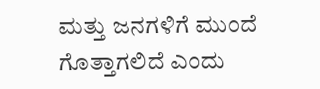ಮತ್ತು ಜನಗಳಿಗೆ ಮುಂದೆ ಗೊತ್ತಾಗಲಿದೆ ಎಂದು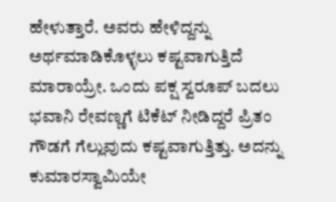ಹೇಳುತ್ತಾರೆ. ಅವರು ಹೇಳಿದ್ದನ್ನು ಅರ್ಥಮಾಡಿಕೊಳ್ಳಲು ಕಷ್ಟವಾಗುತ್ತಿದೆ ಮಾರಾಯ್ರೇ. ಒಂದು ಪಕ್ಷ ಸ್ವರೂಪ್ ಬದಲು ಭವಾನಿ ರೇವಣ್ಣಗೆ ಟಿಕೆಟ್ ನೀಡಿದ್ದರೆ ಪ್ರಿತಂ ಗೌಡಗೆ ಗೆಲ್ಲುವುದು ಕಷ್ಟವಾಗುತ್ತಿತ್ತು. ಅದನ್ನು ಕುಮಾರಸ್ವಾಮಿಯೇ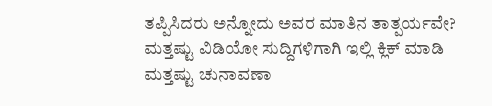ತಪ್ಪಿಸಿದರು ಅನ್ನೋದು ಅವರ ಮಾತಿನ ತಾತ್ಪರ್ಯವೇ?
ಮತ್ತಷ್ಟು ವಿಡಿಯೋ ಸುದ್ದಿಗಳಿಗಾಗಿ ಇಲ್ಲಿ ಕ್ಲಿಕ್ ಮಾಡಿ
ಮತ್ತಷ್ಟು ಚುನಾವಣಾ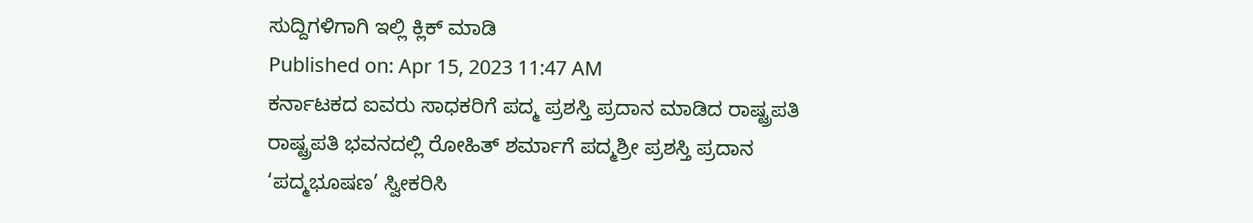ಸುದ್ದಿಗಳಿಗಾಗಿ ಇಲ್ಲಿ ಕ್ಲಿಕ್ ಮಾಡಿ
Published on: Apr 15, 2023 11:47 AM
ಕರ್ನಾಟಕದ ಐವರು ಸಾಧಕರಿಗೆ ಪದ್ಮ ಪ್ರಶಸ್ತಿ ಪ್ರದಾನ ಮಾಡಿದ ರಾಷ್ಟ್ರಪತಿ
ರಾಷ್ಟ್ರಪತಿ ಭವನದಲ್ಲಿ ರೋಹಿತ್ ಶರ್ಮಾಗೆ ಪದ್ಮಶ್ರೀ ಪ್ರಶಸ್ತಿ ಪ್ರದಾನ
‘ಪದ್ಮಭೂಷಣ’ ಸ್ವೀಕರಿಸಿ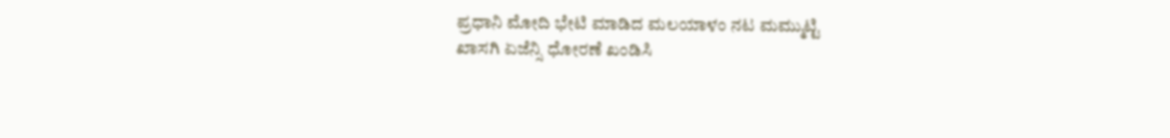ಪ್ರಧಾನಿ ಮೋದಿ ಭೇಟಿ ಮಾಡಿದ ಮಲಯಾಳಂ ನಟ ಮಮ್ಮುಟ್ಟಿ
ಖಾಸಗಿ ಏಜೆನ್ಸಿ ಧೋರಣೆ ಖಂಡಿಸಿ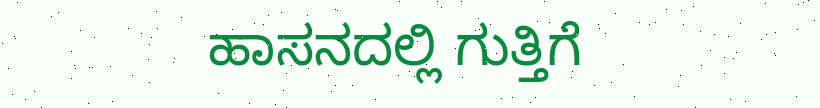ಹಾಸನದಲ್ಲಿ ಗುತ್ತಿಗೆ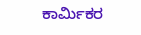ಕಾರ್ಮಿಕರ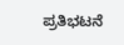ಪ್ರತಿಭಟನೆ